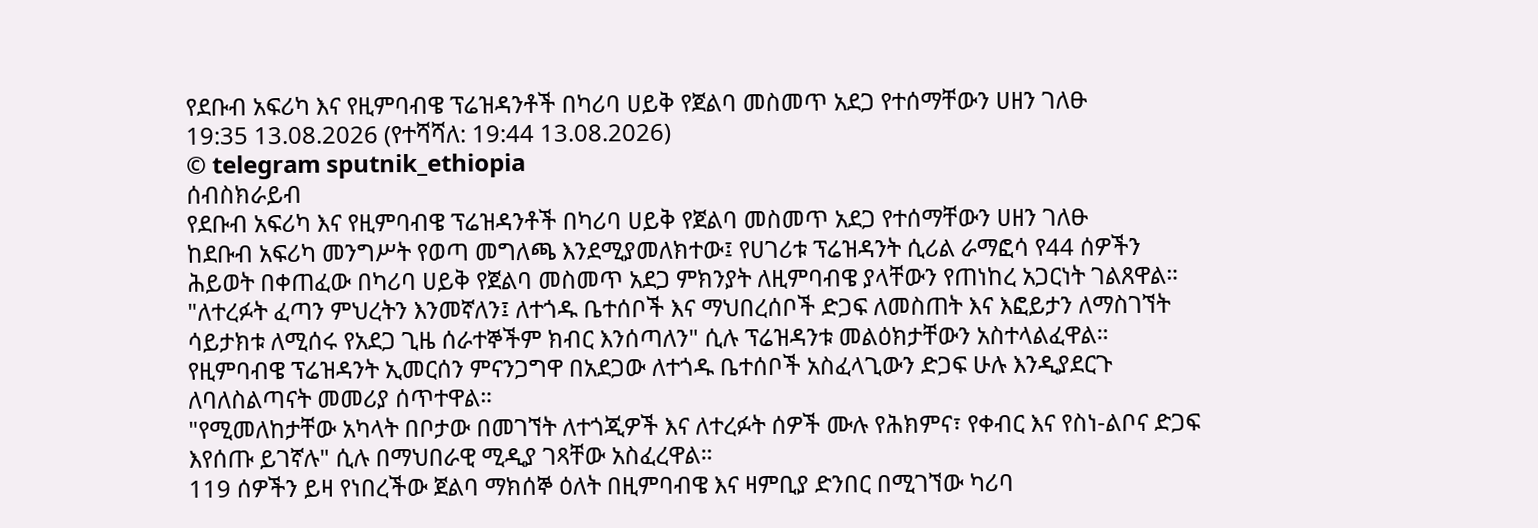የደቡብ አፍሪካ እና የዚምባብዌ ፕሬዝዳንቶች በካሪባ ሀይቅ የጀልባ መስመጥ አደጋ የተሰማቸውን ሀዘን ገለፁ
19:35 13.08.2026 (የተሻሻለ: 19:44 13.08.2026)
© telegram sputnik_ethiopia
ሰብስክራይብ
የደቡብ አፍሪካ እና የዚምባብዌ ፕሬዝዳንቶች በካሪባ ሀይቅ የጀልባ መስመጥ አደጋ የተሰማቸውን ሀዘን ገለፁ
ከደቡብ አፍሪካ መንግሥት የወጣ መግለጫ እንደሚያመለክተው፤ የሀገሪቱ ፕሬዝዳንት ሲሪል ራማፎሳ የ44 ሰዎችን ሕይወት በቀጠፈው በካሪባ ሀይቅ የጀልባ መስመጥ አደጋ ምክንያት ለዚምባብዌ ያላቸውን የጠነከረ አጋርነት ገልጸዋል።
"ለተረፉት ፈጣን ምህረትን እንመኛለን፤ ለተጎዱ ቤተሰቦች እና ማህበረሰቦች ድጋፍ ለመስጠት እና እፎይታን ለማስገኘት ሳይታክቱ ለሚሰሩ የአደጋ ጊዜ ሰራተኞችም ክብር እንሰጣለን" ሲሉ ፕሬዝዳንቱ መልዕክታቸውን አስተላልፈዋል።
የዚምባብዌ ፕሬዝዳንት ኢመርሰን ምናንጋግዋ በአደጋው ለተጎዱ ቤተሰቦች አስፈላጊውን ድጋፍ ሁሉ እንዲያደርጉ ለባለስልጣናት መመሪያ ሰጥተዋል።
"የሚመለከታቸው አካላት በቦታው በመገኘት ለተጎጂዎች እና ለተረፉት ሰዎች ሙሉ የሕክምና፣ የቀብር እና የስነ-ልቦና ድጋፍ እየሰጡ ይገኛሉ" ሲሉ በማህበራዊ ሚዲያ ገጻቸው አስፈረዋል።
119 ሰዎችን ይዛ የነበረችው ጀልባ ማክሰኞ ዕለት በዚምባብዌ እና ዛምቢያ ድንበር በሚገኘው ካሪባ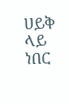ሀይቅ ላይ ነበር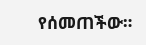የሰመጠችው።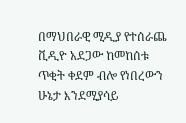በማህበራዊ ሚዲያ የተሰራጨ ቪዲዮ አደጋው ከመከሰቱ ጥቂት ቀደም ብሎ የነበረውን ሁኔታ እንደሚያሳይ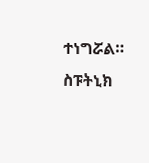ተነግሯል።
ስፑትኒክ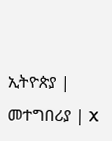ኢትዮጵያ | መተግበሪያ | X